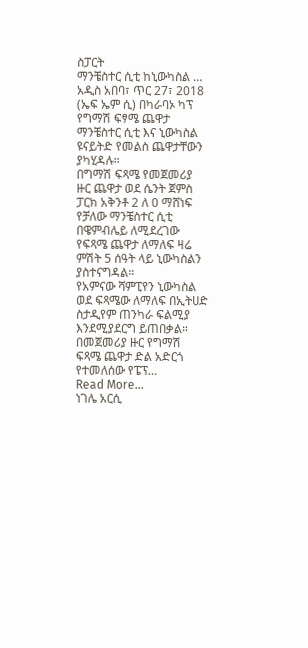ስፓርት
ማንቼስተር ሲቲ ከኒውካስል …
አዲስ አበባ፣ ጥር 27፣ 2018 (ኤፍ ኤም ሲ) በካራባኦ ካፕ የግማሽ ፍፃሜ ጨዋታ ማንቼስተር ሲቲ እና ኒውካስል ዩናይትድ የመልስ ጨዋታቸውን ያካሂዳሉ።
በግማሽ ፍጻሜ የመጀመሪያ ዙር ጨዋታ ወደ ሴንት ጀምስ ፓርክ አቅንቶ 2 ለ 0 ማሸነፍ የቻለው ማንቼስተር ሲቲ በዌምብሌይ ለሚደረገው የፍጻሜ ጨዋታ ለማለፍ ዛሬ ምሽት 5 ሰዓት ላይ ኒውካስልን ያስተናግዳል።
የአምናው ሻምፒየን ኒውካስል ወደ ፍጻሜው ለማለፍ በኢትሀድ ስታዲየም ጠንካራ ፍልሚያ እንደሚያደርግ ይጠበቃል።
በመጀመሪያ ዙር የግማሽ ፍጻሜ ጨዋታ ድል አድርጎ የተመለሰው የፔፕ…
Read More...
ነገሌ አርሲ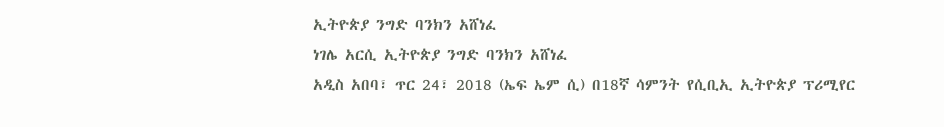ኢትዮጵያ ንግድ ባንክን አሸነፈ
ነገሌ አርሲ ኢትዮጵያ ንግድ ባንክን አሸነፈ
አዲስ አበባ፣ ጥር 24፣ 2018 (ኤፍ ኤም ሲ) በ18ኛ ሳምንት የሲቢኢ ኢትዮጵያ ፕሪሚየር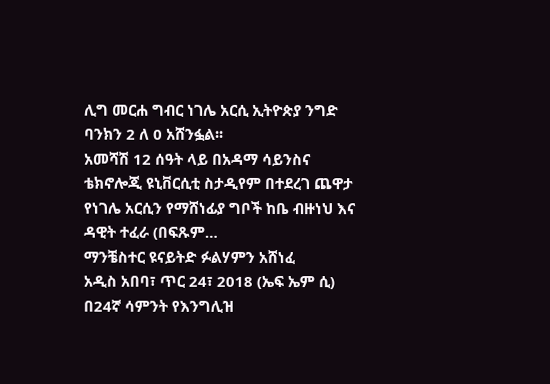ሊግ መርሐ ግብር ነገሌ አርሲ ኢትዮጵያ ንግድ ባንክን 2 ለ 0 አሸንፏል፡፡
አመሻሽ 12 ሰዓት ላይ በአዳማ ሳይንስና ቴክኖሎጂ ዩኒቨርሲቲ ስታዲየም በተደረገ ጨዋታ የነገሌ አርሲን የማሸነፊያ ግቦች ከቤ ብዙነህ እና ዳዊት ተፈራ (በፍጹም…
ማንቼስተር ዩናይትድ ፉልሃምን አሸነፈ
አዲስ አበባ፣ ጥር 24፣ 2018 (ኤፍ ኤም ሲ) በ24ኛ ሳምንት የእንግሊዝ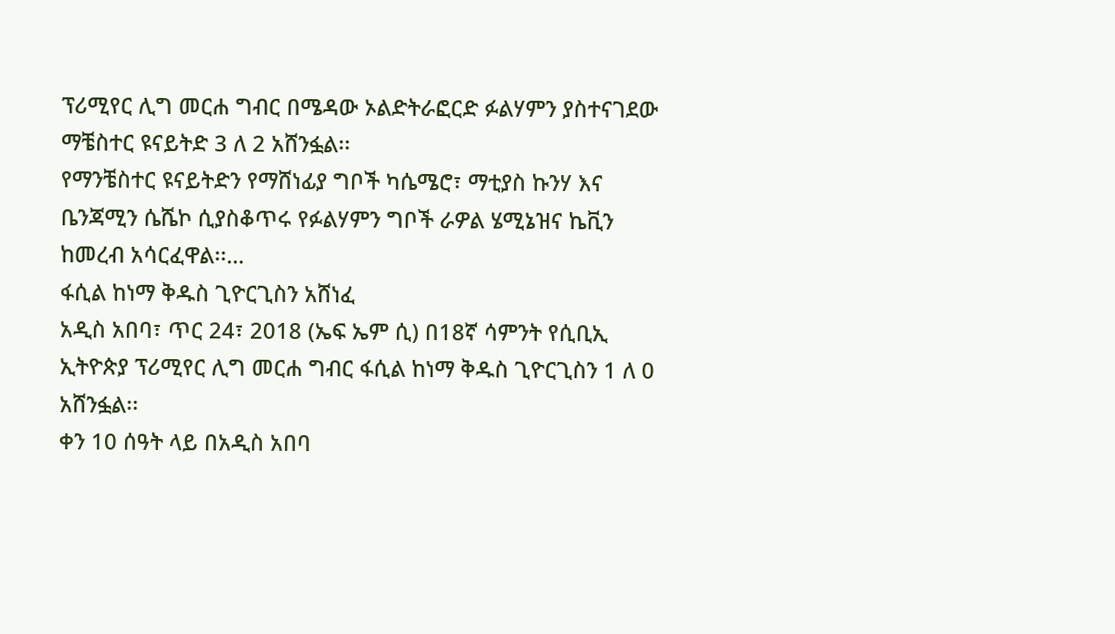ፕሪሚየር ሊግ መርሐ ግብር በሜዳው ኦልድትራፎርድ ፉልሃምን ያስተናገደው ማቼስተር ዩናይትድ 3 ለ 2 አሸንፏል፡፡
የማንቼስተር ዩናይትድን የማሸነፊያ ግቦች ካሴሜሮ፣ ማቲያስ ኩንሃ እና ቤንጃሚን ሴሼኮ ሲያስቆጥሩ የፉልሃምን ግቦች ራዎል ሄሚኔዝና ኬቪን ከመረብ አሳርፈዋል፡፡…
ፋሲል ከነማ ቅዱስ ጊዮርጊስን አሸነፈ
አዲስ አበባ፣ ጥር 24፣ 2018 (ኤፍ ኤም ሲ) በ18ኛ ሳምንት የሲቢኢ ኢትዮጵያ ፕሪሚየር ሊግ መርሐ ግብር ፋሲል ከነማ ቅዱስ ጊዮርጊስን 1 ለ 0 አሸንፏል፡፡
ቀን 10 ሰዓት ላይ በአዲስ አበባ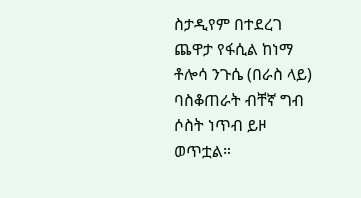ስታዲየም በተደረገ ጨዋታ የፋሲል ከነማ ቶሎሳ ንጉሴ (በራስ ላይ) ባስቆጠራት ብቸኛ ግብ ሶስት ነጥብ ይዞ ወጥቷል።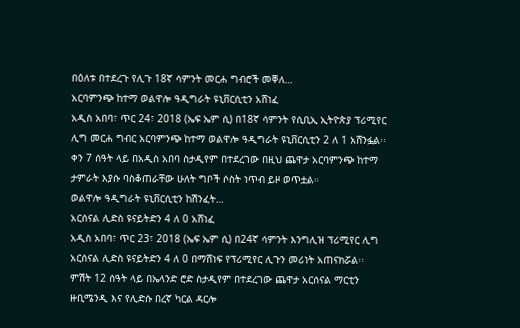በዕለቱ በተደረጉ የሊጉ 18ኛ ሳምንት መርሐ ግብሮች መቐለ…
አርባምንጭ ከተማ ወልዋሎ ዓዲግራት ዩኒቨርሲቲን አሸነፈ
አዲስ አበባ፣ ጥር 24፣ 2018 (ኤፍ ኤም ሲ) በ18ኛ ሳምንት የሲቢኢ ኢትዮጵያ ፕሪሚየር ሊግ መርሐ ግብር አርባምንጭ ከተማ ወልዋሎ ዓዲግራት ዩኒቨርሲቲን 2 ለ 1 አሸንፏል፡፡
ቀን 7 ሰዓት ላይ በአዲስ አበባ ስታዲየም በተደረገው በዚህ ጨዋታ አርባምንጭ ከተማ ታምራት እያሱ ባስቆጠራቸው ሁለት ግቦች ሶስት ነጥብ ይዞ ወጥቷል።
ወልዋሎ ዓዲግራት ዩኒቨርሲቲን ከሽንፈት…
አርሰናል ሊድስ ዩናይትድን 4 ለ 0 አሸነፈ
አዲስ አበባ፣ ጥር 23፣ 2018 (ኤፍ ኤም ሲ) በ24ኛ ሳምንት እንግሊዝ ፕሪሚየር ሊግ አርሰናል ሊድስ ዩናይትድን 4 ለ 0 በማሸነፍ የፕሪሚየር ሊጉን መሪነት አጠናክሯል፡፡
ምሽት 12 ሰዓት ላይ በኤላንድ ሮድ ስታዲየም በተደረገው ጨዋታ አርሰናል ማርቲን ዙቢሜንዲ እና የሊድሱ በረኛ ካርል ዳርሎ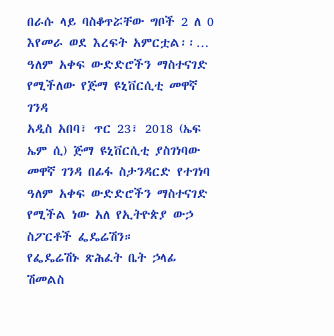በራሱ ላይ ባስቆጥሯቸው ግቦች 2 ለ 0 እየመራ ወደ እረፍት አምርቷል፡፡…
ዓለም አቀፍ ውድድሮችን ማስተናገድ የሚችለው የጅማ ዩኒቨርሲቲ መዋኛ ገንዳ
አዲስ አበባ፣ ጥር 23፣ 2018 (ኤፍ ኤም ሲ) ጅማ ዩኒቨርሲቲ ያስገነባው መዋኛ ገንዳ በፊፋ ስታንዳርድ የተገነባ ዓለም አቀፍ ውድድሮችን ማስተናገድ የሚችል ነው አለ የኢትዮጵያ ውኃ ስፖርቶች ፌዴሬሽን።
የፌዴሬሽኑ ጽሕፈት ቤት ኃላፊ ሽመልስ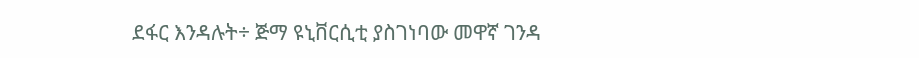ደፋር እንዳሉት÷ ጅማ ዩኒቨርሲቲ ያስገነባው መዋኛ ገንዳ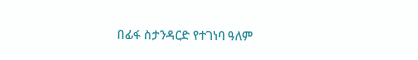በፊፋ ስታንዳርድ የተገነባ ዓለም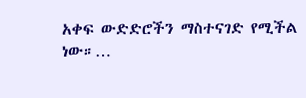አቀፍ ውድድሮችን ማስተናገድ የሚችል ነው።…